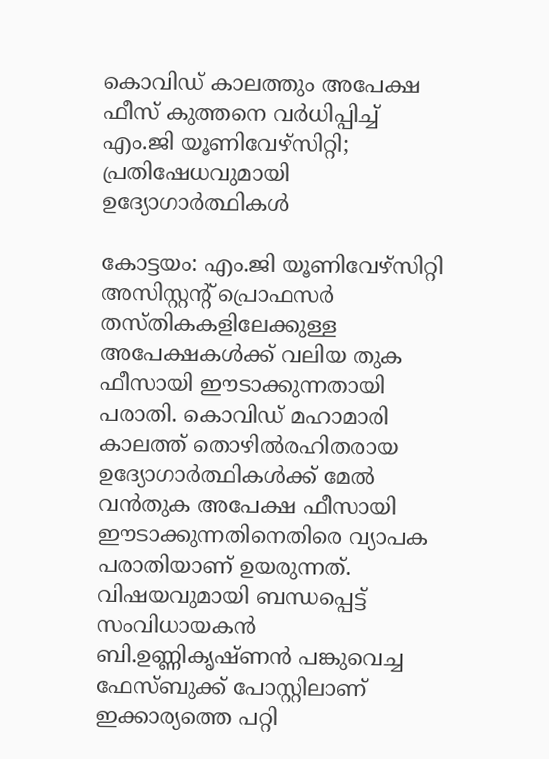കൊവിഡ് കാലത്തും അപേക്ഷ ഫീസ് കുത്തനെ വര്‍ധിപ്പിച്ച് എം.ജി യൂണിവേഴ്‌സിറ്റി; പ്രതിഷേധവുമായി ഉദ്യോഗാര്‍ത്ഥികള്‍

കോട്ടയം: എം.ജി യൂണിവേഴ്സിറ്റി അസിസ്റ്റന്റ് പ്രൊഫസര്‍ തസ്തികകളിലേക്കുള്ള അപേക്ഷകള്‍ക്ക് വലിയ തുക ഫീസായി ഈടാക്കുന്നതായി പരാതി. കൊവിഡ് മഹാമാരി കാലത്ത് തൊഴില്‍രഹിതരായ ഉദ്യോഗാര്‍ത്ഥികള്‍ക്ക് മേല്‍ വന്‍തുക അപേക്ഷ ഫീസായി ഈടാക്കുന്നതിനെതിരെ വ്യാപക പരാതിയാണ് ഉയരുന്നത്. വിഷയവുമായി ബന്ധപ്പെട്ട് സംവിധായകന്‍ ബി.ഉണ്ണികൃഷ്ണന്‍ പങ്കുവെച്ച ഫേസ്ബുക്ക് പോസ്റ്റിലാണ് ഇക്കാര്യത്തെ പറ്റി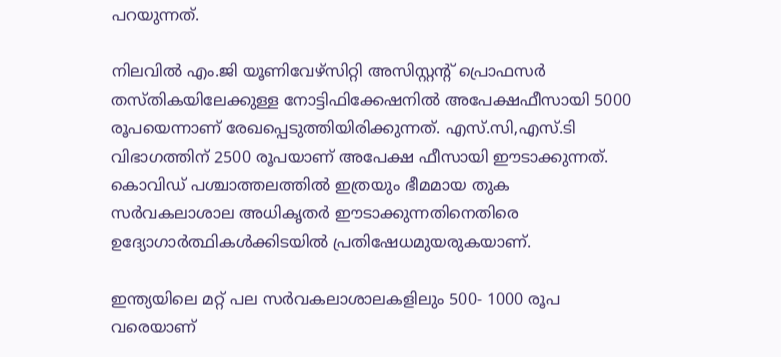പറയുന്നത്.

നിലവില്‍ എം.ജി യൂണിവേഴ്സിറ്റി അസിസ്റ്റന്റ് പ്രൊഫസര്‍ തസ്തികയിലേക്കുള്ള നോട്ടിഫിക്കേഷനില്‍ അപേക്ഷഫീസായി 5000 രൂപയെന്നാണ് രേഖപ്പെടുത്തിയിരിക്കുന്നത്. എസ്.സി,എസ്.ടി വിഭാഗത്തിന് 2500 രൂപയാണ് അപേക്ഷ ഫീസായി ഈടാക്കുന്നത്. കൊവിഡ് പശ്ചാത്തലത്തില്‍ ഇത്രയും ഭീമമായ തുക സര്‍വകലാശാല അധികൃതര്‍ ഈടാക്കുന്നതിനെതിരെ ഉദ്യോഗാര്‍ത്ഥികള്‍ക്കിടയില്‍ പ്രതിഷേധമുയരുകയാണ്.

ഇന്ത്യയിലെ മറ്റ് പല സര്‍വകലാശാലകളിലും 500- 1000 രൂപ വരെയാണ്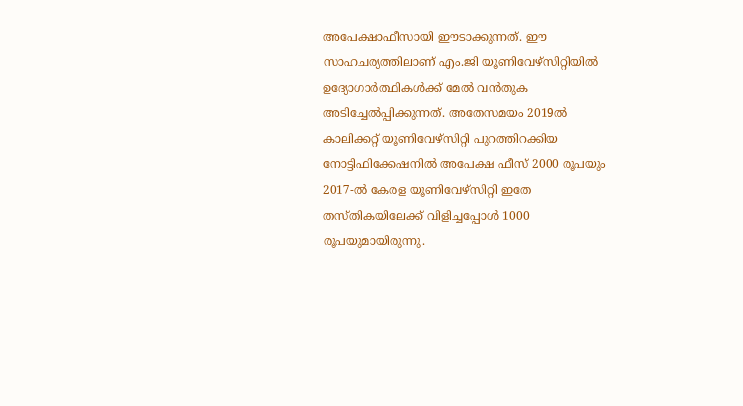അപേക്ഷാഫീസായി ഈടാക്കുന്നത്. ഈ സാഹചര്യത്തിലാണ് എം.ജി യൂണിവേഴ്സിറ്റിയില്‍ ഉദ്യോഗാര്‍ത്ഥികള്‍ക്ക് മേല്‍ വന്‍തുക അടിച്ചേല്‍പ്പിക്കുന്നത്. അതേസമയം 2019ല്‍ കാലിക്കറ്റ് യൂണിവേഴ്സിറ്റി പുറത്തിറക്കിയ നോട്ടിഫിക്കേഷനില്‍ അപേക്ഷ ഫീസ് 2000 രൂപയും 2017-ല്‍ കേരള യൂണിവേഴ്സിറ്റി ഇതേ തസ്തികയിലേക്ക് വിളിച്ചപ്പോള്‍ 1000 രൂപയുമായിരുന്നു.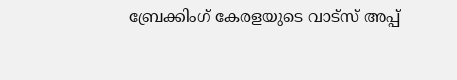ബ്രേക്കിംഗ് കേരളയുടെ വാട്സ് അപ്പ്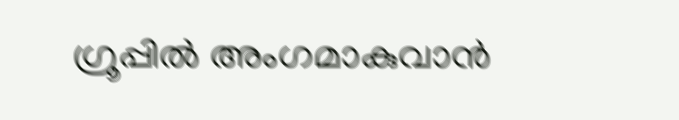ഗ്രൂപ്പിൽ അംഗമാകുവാൻ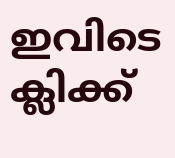ഇവിടെ ക്ലിക്ക്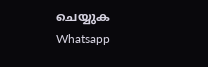ചെയ്യുക Whatsapp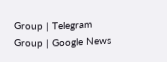Group | Telegram Group | Google News